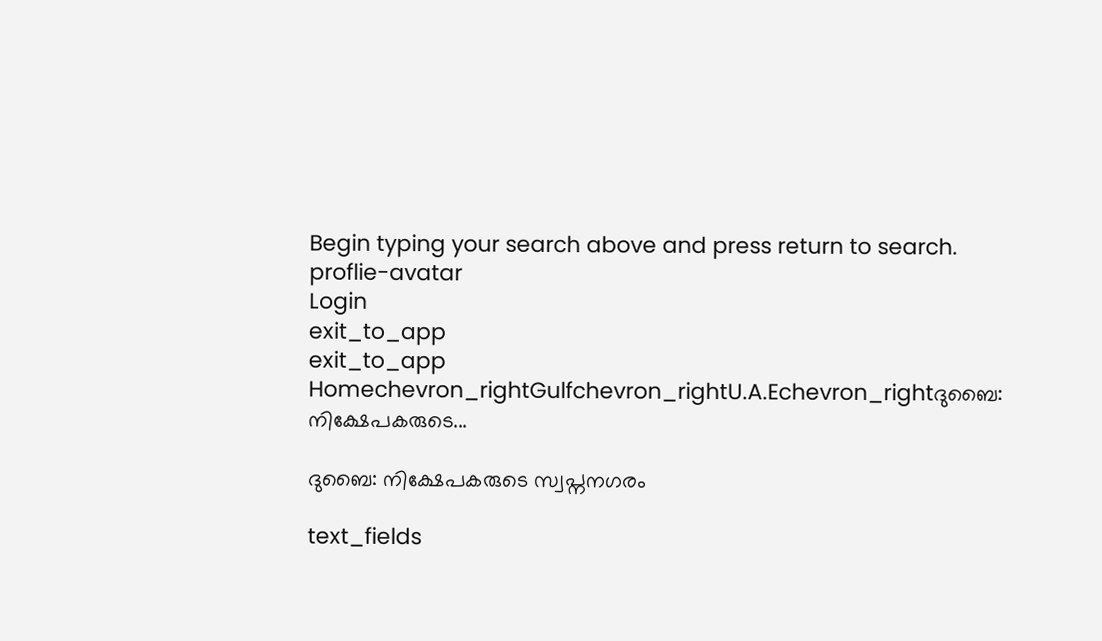Begin typing your search above and press return to search.
proflie-avatar
Login
exit_to_app
exit_to_app
Homechevron_rightGulfchevron_rightU.A.Echevron_rightദുബൈ: നിക്ഷേപകരുടെ...

ദുബൈ: നിക്ഷേപകരുടെ സ്വപ്നനഗരം

text_fields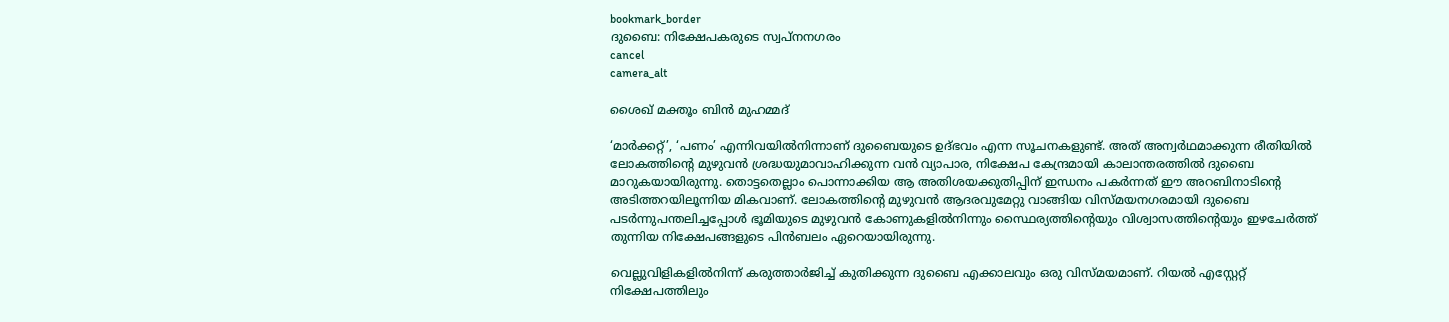bookmark_border
ദുബൈ: നിക്ഷേപകരുടെ സ്വപ്നനഗരം
cancel
camera_alt

ശൈഖ് മക്തൂം ബിൻ മുഹമ്മദ്

‘മാർക്കറ്റ്’, ‘പണം’ എന്നിവയിൽനിന്നാണ് ദുബൈയുടെ ഉദ്ഭവം എന്ന സൂചനകളുണ്ട്. അത് അന്വർഥമാക്കുന്ന രീതിയിൽ ലോകത്തിന്‍റെ മുഴുവൻ ശ്രദ്ധയുമാവാഹിക്കുന്ന വൻ വ്യാപാര, നിക്ഷേപ കേന്ദ്രമായി കാലാന്തരത്തിൽ ദുബൈ മാറുകയായിരുന്നു. തൊട്ടതെല്ലാം പൊന്നാക്കിയ ആ അതിശയക്കുതിപ്പിന് ഇന്ധനം പകർന്നത് ഈ അറബിനാടിന്‍റെ അടിത്തറയിലൂന്നിയ മികവാണ്. ലോകത്തിന്‍റെ മുഴുവൻ ആദരവുമേറ്റു വാങ്ങിയ വിസ്മയനഗരമായി ദുബൈ പടർന്നുപന്തലിച്ചപ്പോൾ ഭൂമിയുടെ മുഴുവൻ കോണുകളിൽനിന്നും സ്ഥൈര്യത്തിന്‍റെയും വിശ്വാസത്തിന്‍റെയും ഇഴചേർത്ത് തുന്നിയ നിക്ഷേപങ്ങളുടെ പിൻബലം ഏറെയായിരുന്നു.

വെല്ലുവിളികളിൽനിന്ന് കരുത്താർജിച്ച് കുതിക്കുന്ന ദുബൈ എക്കാലവും ഒരു വിസ്മയമാണ്. റിയൽ എസ്റ്റേറ്റ് നിക്ഷേപത്തിലും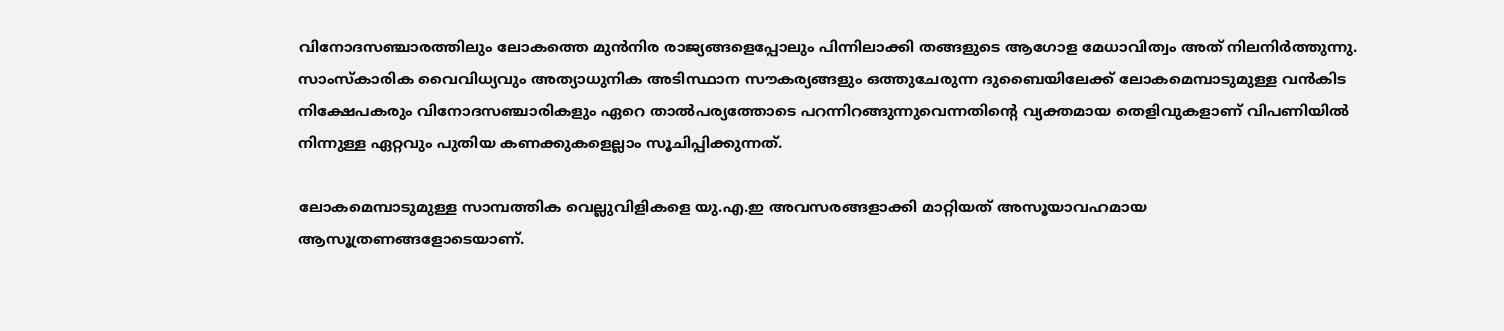വിനോദസഞ്ചാരത്തിലും ലോകത്തെ മുൻനിര രാജ്യങ്ങളെപ്പോലും പിന്നിലാക്കി തങ്ങളുടെ ആഗോള മേധാവിത്വം അത് നിലനിർത്തുന്നു. സാംസ്‌കാരിക വൈവിധ്യവും അത്യാധുനിക അടിസ്ഥാന സൗകര്യങ്ങളും ഒത്തുചേരുന്ന ദുബൈയിലേക്ക് ലോകമെമ്പാടുമുള്ള വൻകിട നിക്ഷേപകരും വിനോദസഞ്ചാരികളും ഏറെ താൽപര്യത്തോടെ പറന്നിറങ്ങുന്നുവെന്നതിന്‍റെ വ്യക്തമായ തെളിവുകളാണ് വിപണിയിൽ നിന്നുള്ള ഏറ്റവും പുതിയ കണക്കുകളെല്ലാം സൂചിപ്പിക്കുന്നത്.

ലോകമെമ്പാടുമുള്ള സാമ്പത്തിക വെല്ലുവിളികളെ യു.എ.ഇ അവസരങ്ങളാക്കി മാറ്റിയത് അസൂയാവഹമായ ആസൂത്രണങ്ങളോടെയാണ്.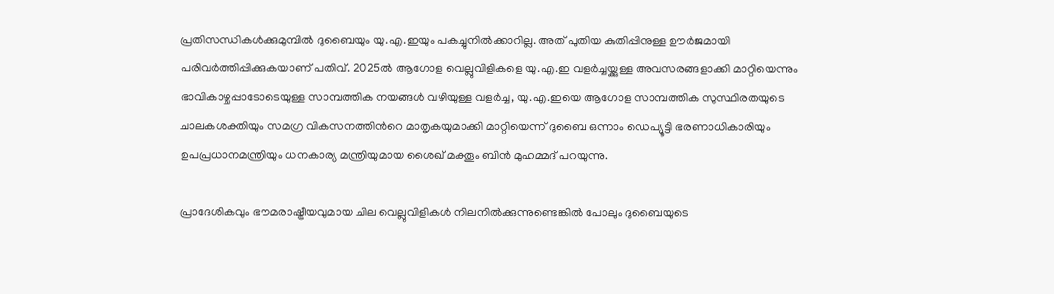പ്രതിസന്ധികൾക്കുമുമ്പിൽ ദുബൈയും യു.എ.ഇയും പകച്ചുനിൽക്കാറില്ല. അത് പുതിയ കുതിപ്പിനുള്ള ഊർജമായി പരിവർത്തിപ്പിക്കുകയാണ് പതിവ്. 2025ൽ ആഗോള വെല്ലുവിളികളെ യു.എ.ഇ വളർച്ചയ്ക്കുള്ള അവസരങ്ങളാക്കി മാറ്റിയെന്നും ഭാവികാഴ്ചപ്പാടോടെയുള്ള സാമ്പത്തിക നയങ്ങൾ വഴിയുള്ള വളർച്ച, യു.എ.ഇയെ ആഗോള സാമ്പത്തിക സുസ്ഥിരതയുടെ ചാലകശക്തിയും സമഗ്ര വികസനത്തിന്‍റെ മാതൃകയുമാക്കി മാറ്റിയെന്ന് ദുബൈ ഒന്നാം ഡെപ്യൂട്ടി ഭരണാധികാരിയും ഉപപ്രധാനമന്ത്രിയും ധനകാര്യ മന്ത്രിയുമായ ശൈഖ് മക്തൂം ബിൻ മുഹമ്മദ് പറയുന്നു.

പ്രാദേശികവും ഭൗമരാഷ്ട്രീയവുമായ ചില വെല്ലുവിളികൾ നിലനിൽക്കുന്നുണ്ടെങ്കിൽ പോലും ദുബൈയുടെ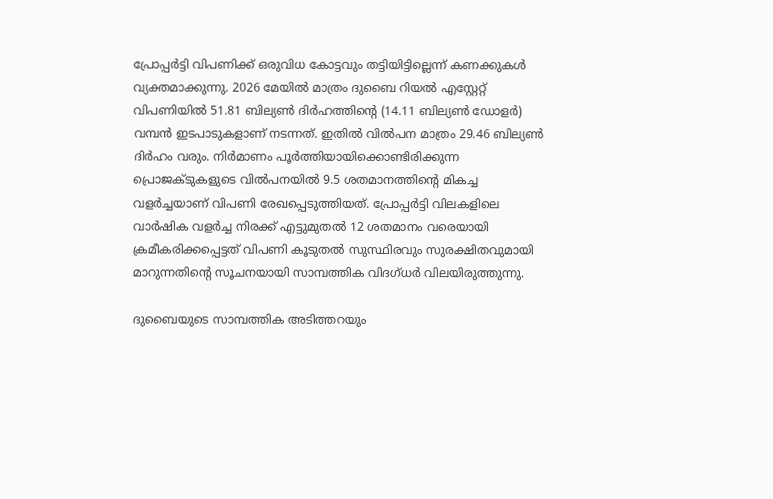പ്രോപ്പർട്ടി വിപണിക്ക് ഒരുവിധ കോട്ടവും തട്ടിയിട്ടില്ലെന്ന് കണക്കുകൾ വ്യക്തമാക്കുന്നു. 2026 മേയിൽ മാത്രം ദുബൈ റിയൽ എസ്റ്റേറ്റ് വിപണിയിൽ 51.81 ബില്യൺ ദിർഹത്തിന്‍റെ (14.11 ബില്യൺ ഡോളർ) വമ്പൻ ഇടപാടുകളാണ് നടന്നത്. ഇതിൽ വിൽപന മാത്രം 29.46 ബില്യൺ ദിർഹം വരും. നിർമാണം പൂർത്തിയായിക്കൊണ്ടിരിക്കുന്ന പ്രൊജക്ടുകളുടെ വിൽപനയിൽ 9.5 ശതമാനത്തിന്‍റെ മികച്ച വളർച്ചയാണ് വിപണി രേഖപ്പെടുത്തിയത്. പ്രോപ്പർട്ടി വിലകളിലെ വാർഷിക വളർച്ച നിരക്ക് എട്ടുമുതൽ 12 ശതമാനം വരെയായി ക്രമീകരിക്കപ്പെട്ടത് വിപണി കൂടുതൽ സുസ്ഥിരവും സുരക്ഷിതവുമായി മാറുന്നതിന്‍റെ സൂചനയായി സാമ്പത്തിക വിദഗ്ധർ വിലയിരുത്തുന്നു.

ദുബൈയുടെ സാമ്പത്തിക അടിത്തറയും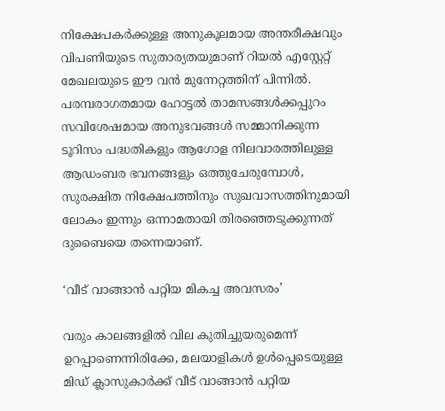നിക്ഷേപകർക്കുള്ള അനുകൂലമായ അന്തരീക്ഷവും വിപണിയുടെ സുതാര്യതയുമാണ് റിയൽ എസ്റ്റേറ്റ് മേഖലയുടെ ഈ വൻ മുന്നേറ്റത്തിന് പിന്നിൽ. പരമ്പരാഗതമായ ഹോട്ടൽ താമസങ്ങൾക്കപ്പുറം സവിശേഷമായ അനുഭവങ്ങൾ സമ്മാനിക്കുന്ന ടൂറിസം പദ്ധതികളും ആഗോള നിലവാരത്തിലുള്ള ആഡംബര ഭവനങ്ങളും ഒത്തുചേരുമ്പോൾ, സുരക്ഷിത നിക്ഷേപത്തിനും സുഖവാസത്തിനുമായി ലോകം ഇന്നും ഒന്നാമതായി തിരഞ്ഞെടുക്കുന്നത് ദുബൈയെ തന്നെയാണ്.

‘വീട് വാങ്ങാൻ പറ്റിയ മികച്ച അവസരം’

വരും കാലങ്ങളിൽ വില കുതിച്ചുയരുമെന്ന് ഉറപ്പാണെന്നിരിക്കേ, മലയാളികൾ ഉൾപ്പെടെയുള്ള മിഡ് ക്ലാസുകാർക്ക് വീട് വാങ്ങാൻ പറ്റിയ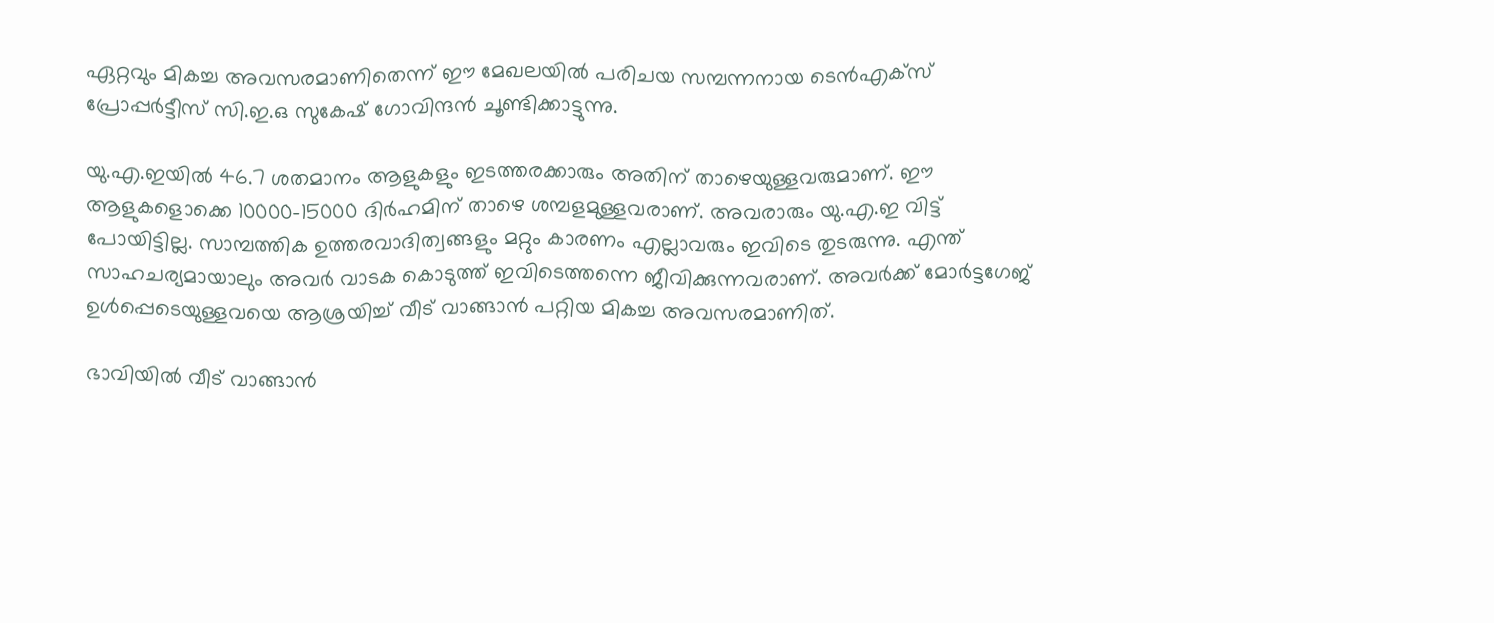ഏറ്റവും മികച്ച അവസരമാണിതെന്ന് ഈ മേഖലയിൽ പരിചയ സമ്പന്നനായ ടെൻഎക്സ് പ്രോപ്പർട്ടീസ് സി.ഇ.ഒ സുകേഷ് ഗോവിന്ദൻ ചൂണ്ടിക്കാട്ടുന്നു.

യു.എ.ഇയിൽ 46.7 ശതമാനം ആളുകളും ഇടത്തരക്കാരും അതിന് താഴെയുള്ളവരുമാണ്. ഈ ആളുകളൊക്കെ 10000-15000 ദിർഹമിന് താഴെ ശമ്പളമുള്ളവരാണ്. അവരാരും യു.എ.ഇ വിട്ട് പോയിട്ടില്ല. സാമ്പത്തിക ഉത്തരവാദിത്വങ്ങളും മറ്റും കാരണം എല്ലാവരും ഇവിടെ തുടരുന്നു. എന്ത് സാഹചര്യമായാലും അവർ വാടക കൊടുത്ത് ഇവിടെത്തന്നെ ജീവിക്കുന്നവരാണ്. അവർക്ക് മോർട്ടഗേജ് ഉൾപ്പെടെയുള്ളവയെ ആശ്രയിച്ച് വീട് വാങ്ങാൻ പറ്റിയ മികച്ച അവസരമാണിത്.

ഭാവിയിൽ വീട് വാങ്ങാൻ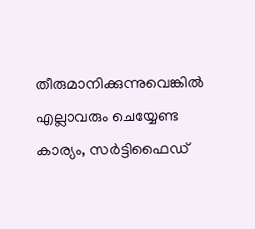തീരുമാനിക്കുന്നുവെങ്കിൽ എല്ലാവരും ചെയ്യേണ്ട കാര്യം, സർട്ടിഫൈഡ്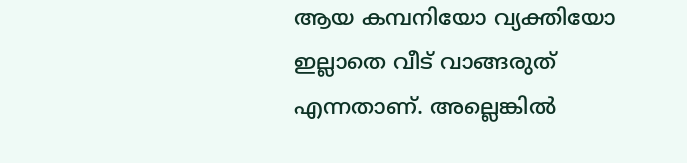ആയ കമ്പനിയോ വ്യക്തിയോ ഇല്ലാതെ വീട് വാങ്ങരുത് എന്നതാണ്. അല്ലെങ്കിൽ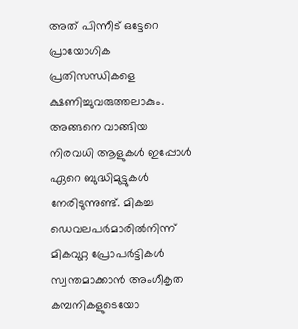അത് പിന്നീട് ഒട്ടേറെ പ്രായോഗിക പ്രതിസന്ധികളെ ക്ഷണിച്ചുവരുത്തലാകും. അങ്ങനെ വാങ്ങിയ നിരവധി ആളുകൾ ഇപ്പോൾ ഏറെ ബുദ്ധിമുട്ടുകൾ നേരിടുന്നുണ്ട്. മികച്ച ഡെവലപർമാരിൽനിന്ന് മികവുറ്റ പ്രോപർട്ടികൾ സ്വന്തമാക്കാൻ അംഗീകൃത കമ്പനികളുടെയോ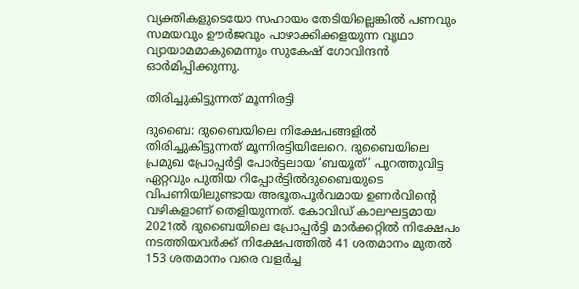വ്യക്തികളുടെയോ സഹായം തേടിയില്ലെങ്കിൽ പണവും സമയവും ഊർജവും പാഴാക്കിക്കളയുന്ന വൃഥാ വ്യായാമമാകുമെന്നും സുകേഷ് ഗോവിന്ദൻ ഓർമിപ്പിക്കുന്നു.

തിരിച്ചുകിട്ടുന്നത് മൂന്നിരട്ടി

ദുബൈ: ദുബൈയിലെ നിക്ഷേപങ്ങളിൽ തിരിച്ചുകിട്ടുന്നത് മൂന്നിരട്ടിയിലേറെ. ദുബൈയിലെ പ്രമുഖ പ്രോപ്പർട്ടി പോർട്ടലായ ‘ബയൂത്’ പുറത്തുവിട്ട ഏറ്റവും പുതിയ റിപ്പോർട്ടിൽദുബൈയുടെ വിപണിയിലുണ്ടായ അഭൂതപൂർവമായ ഉണർവിന്‍റെ വഴികളാണ് തെളിയുന്നത്. കോവിഡ് കാലഘട്ടമായ 2021ൽ ദുബൈയിലെ പ്രോപ്പർട്ടി മാർക്കറ്റിൽ നിക്ഷേപം നടത്തിയവർക്ക് നിക്ഷേപത്തിൽ 41 ശതമാനം മുതൽ 153 ശതമാനം വരെ വളർച്ച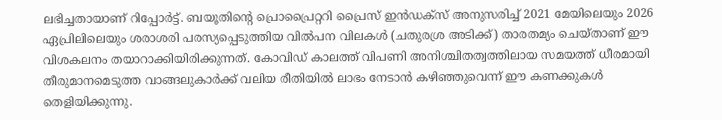ലഭിച്ചതായാണ് റിപ്പോർട്ട്. ബയൂതിന്‍റെ പ്രൊപ്രൈറ്ററി പ്രൈസ് ഇൻഡക്സ് അനുസരിച്ച് 2021 മേയിലെയും 2026 ഏപ്രിലിലെയും ശരാശരി പരസ്യപ്പെടുത്തിയ വിൽപന വിലകൾ (ചതുരശ്ര അടിക്ക്) താരതമ്യം ചെയ്താണ് ഈ വിശകലനം തയാറാക്കിയിരിക്കുന്നത്. കോവിഡ് കാലത്ത് വിപണി അനിശ്ചിതത്വത്തിലായ സമയത്ത് ധീരമായി തീരുമാനമെടുത്ത വാങ്ങലുകാർക്ക് വലിയ രീതിയിൽ ലാഭം നേടാൻ കഴിഞ്ഞുവെന്ന് ഈ കണക്കുകൾ തെളിയിക്കുന്നു.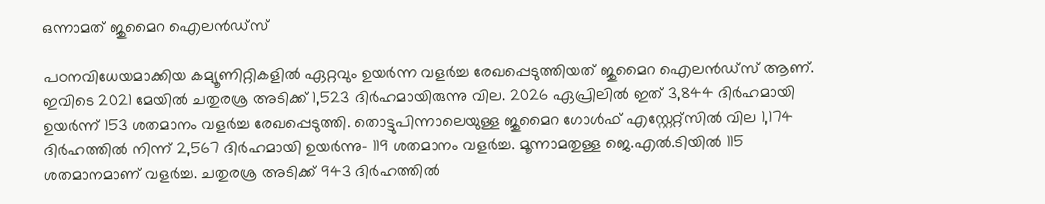ഒന്നാമത് ജുമൈറ ഐലൻഡ്സ്

പഠനവിധേയമാക്കിയ കമ്യൂണിറ്റികളിൽ ഏറ്റവും ഉയർന്ന വളർച്ച രേഖപ്പെടുത്തിയത് ജുമൈറ ഐലൻഡ്സ് ആണ്. ഇവിടെ 2021 മേയിൽ ചതുരശ്ര അടിക്ക് 1,523 ദിർഹമായിരുന്നു വില. 2026 ഏപ്രിലിൽ ഇത് 3,844 ദിർഹമായി ഉയർന്ന് 153 ശതമാനം വളർച്ച രേഖപ്പെടുത്തി. തൊട്ടുപിന്നാലെയുള്ള ജുമൈറ ഗോൾഫ് എസ്റ്റേറ്റ്സിൽ വില 1,174 ദിർഹത്തിൽ നിന്ന് 2,567 ദിർഹമായി ഉയർന്നു- 119 ശതമാനം വളർച്ച. മൂന്നാമതുള്ള ജെ.എൽ.ടിയിൽ 115 ശതമാനമാണ് വളർച്ച. ചതുരശ്ര അടിക്ക് 943 ദിർഹത്തിൽ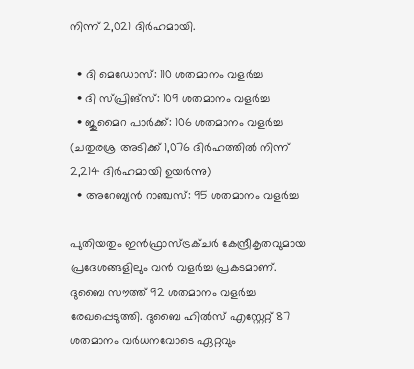നിന്ന് 2,021 ദിർഹമായി.

  • ദി മെഡോസ്: 110 ശതമാനം വളർച്ച
  • ദി സ്പ്രിങ്സ്: 109 ശതമാനം വളർച്ച
  • ജുമൈറ പാർക്ക്: 106 ശതമാനം വളർച്ച (ചതുരശ്ര അടിക്ക് 1,076 ദിർഹത്തിൽ നിന്ന് 2,214 ദിർഹമായി ഉയർന്നു)
  • അറേബ്യൻ റാഞ്ചസ്: 95 ശതമാനം വളർച്ച

പുതിയതും ഇൻഫ്രാസ്ട്രക്ചർ കേന്ദ്രീകൃതവുമായ പ്രദേശങ്ങളിലും വൻ വളർച്ച പ്രകടമാണ്. ദുബൈ സൗത്ത് 92 ശതമാനം വളർച്ച രേഖപ്പെടുത്തി. ദുബൈ ഹിൽസ് എസ്റ്റേറ്റ് 87 ശതമാനം വർധനവോടെ ഏറ്റവും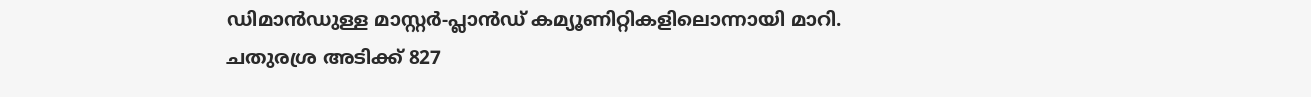ഡിമാൻഡുള്ള മാസ്റ്റർ-പ്ലാൻഡ് കമ്യൂണിറ്റികളിലൊന്നായി മാറി. ചതുരശ്ര അടിക്ക് 827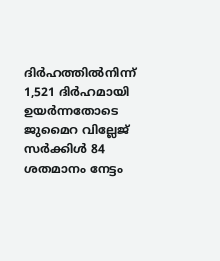ദിർഹത്തിൽനിന്ന് 1,521 ദിർഹമായി ഉയർന്നതോടെ ജുമൈറ വില്ലേജ് സർക്കിൾ 84 ശതമാനം നേട്ടം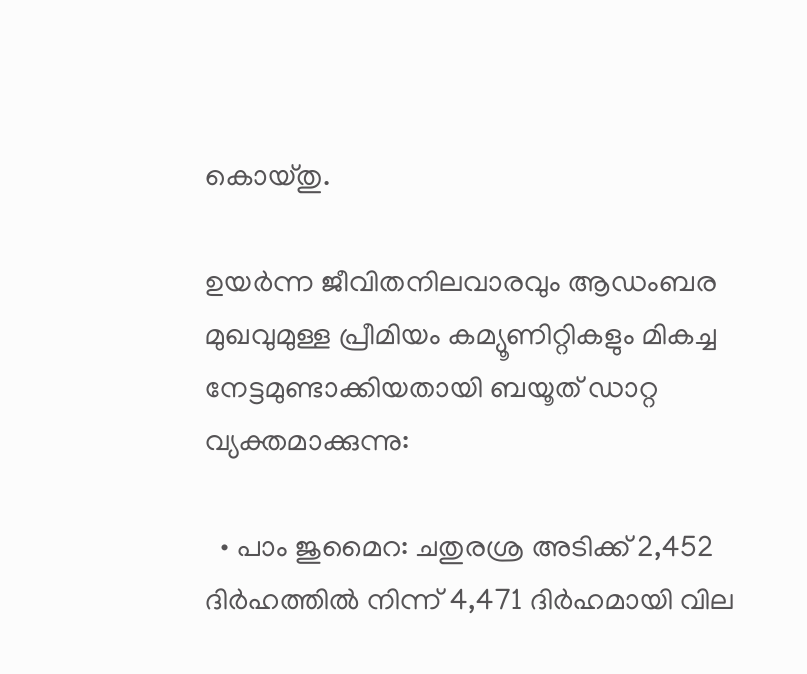കൊയ്തു.

ഉയർന്ന ജീവിതനിലവാരവും ആഡംബര മുഖവുമുള്ള പ്രീമിയം കമ്യൂണിറ്റികളും മികച്ച നേട്ടമുണ്ടാക്കിയതായി ബയൂത് ഡാറ്റ വ്യക്തമാക്കുന്നു:

  • പാം ജുമൈറ: ചതുരശ്ര അടിക്ക് 2,452 ദിർഹത്തിൽ നിന്ന് 4,471 ദിർഹമായി വില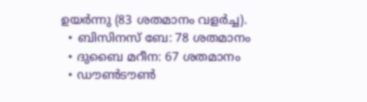ഉയർന്നു (83 ശതമാനം വളർച്ച).
  • ബിസിനസ് ബേ: 78 ശതമാനം
  • ദുബൈ മറീന: 67 ശതമാനം
  • ഡൗൺടൗൺ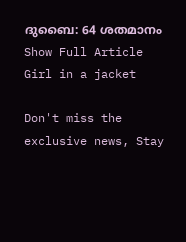ദുബൈ: 64 ശതമാനം
Show Full Article
Girl in a jacket

Don't miss the exclusive news, Stay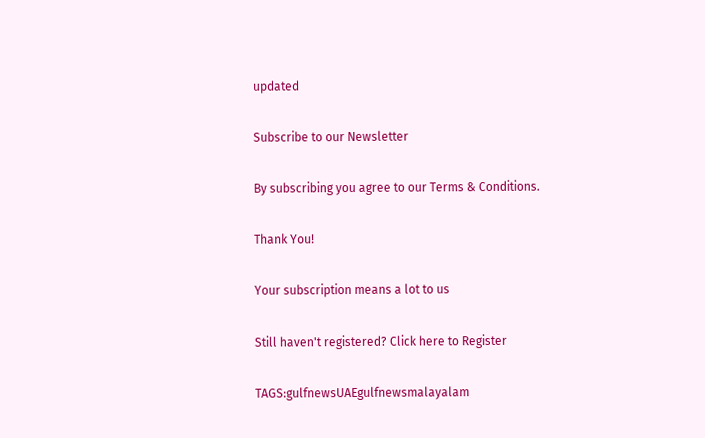updated

Subscribe to our Newsletter

By subscribing you agree to our Terms & Conditions.

Thank You!

Your subscription means a lot to us

Still haven't registered? Click here to Register

TAGS:gulfnewsUAEgulfnewsmalayalam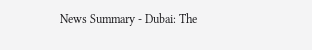News Summary - Dubai: The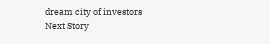dream city of investors
Next Story